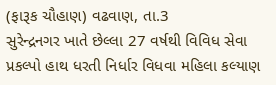(ફારૂક ચૌહાણ) વઢવાણ, તા.3
સુરેન્દ્રનગર ખાતે છેલ્લા 27 વર્ષથી વિવિધ સેવા પ્રકલ્પો હાથ ધરતી નિર્ધાર વિધવા મહિલા કલ્યાણ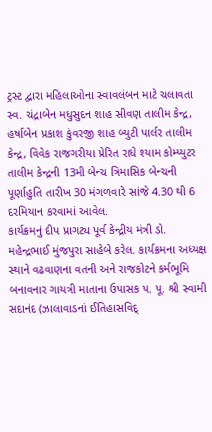ટ્રસ્ટ દ્વારા મહિલાઓના સ્વાવલંબન માટે ચલાવતા સ્વ. ચંદ્રાબેન મધુસુદન શાહ સીવણ તાલીમ કેન્દ્ર, હર્ષાબેન પ્રકાશ કુંવરજી શાહ બ્યુટી પાર્લર તાલીમ કેન્દ્ર, વિવેક રાજગરીયા પ્રેરિત રાધે શ્યામ કોમ્પ્યુટર તાલીમ કેન્દ્રની 13મી બેન્ચ ત્રિમાસિક બેન્ચની પૂર્ણાહુતિ તારીખ 30 મંગળવારે સાંજે 4.30 થી 6 દરમિયાન કરવામાં આવેલ.
કાર્યક્રમનું દીપ પ્રાગટ્ય પૂર્વ કેન્દ્રીય મંત્રી ડો. મહેન્દ્રભાઈ મુંજપુરા સાહેબે કરેલ. કાર્યક્રમના અધ્યક્ષ સ્થાને વઢવાણના વતની અને રાજકોટને કર્મભૂમિ બનાવનાર ગાયત્રી માતાના ઉપાસક પ. પૂ. શ્રી સ્વામી સદાનંદ (ઝાલાવાડનાં ઈતિહાસવિદ્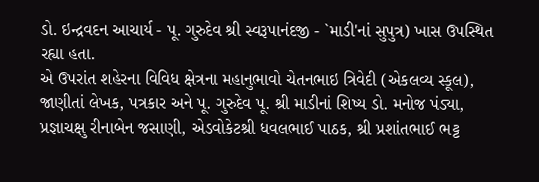ડો. ઇન્દ્રવદન આચાર્ય - પૂ. ગુરુદેવ શ્રી સ્વરૂપાનંદજી - `માડી'નાં સુપુત્ર) ખાસ ઉપસ્થિત રહ્યા હતા.
એ ઉપરાંત શહેરના વિવિધ ક્ષેત્રના મહાનુભાવો ચેતનભાઇ ત્રિવેદી (એકલવ્ય સ્કૂલ), જાણીતાં લેખક, પત્રકાર અને પૂ. ગુરુદેવ પૂ. શ્રી માડીનાં શિષ્ય ડો. મનોજ પંડ્યા, પ્રજ્ઞાચક્ષુ રીનાબેન જસાણી, એડવોકેટશ્રી ધવલભાઈ પાઠક, શ્રી પ્રશાંતભાઈ ભટ્ટ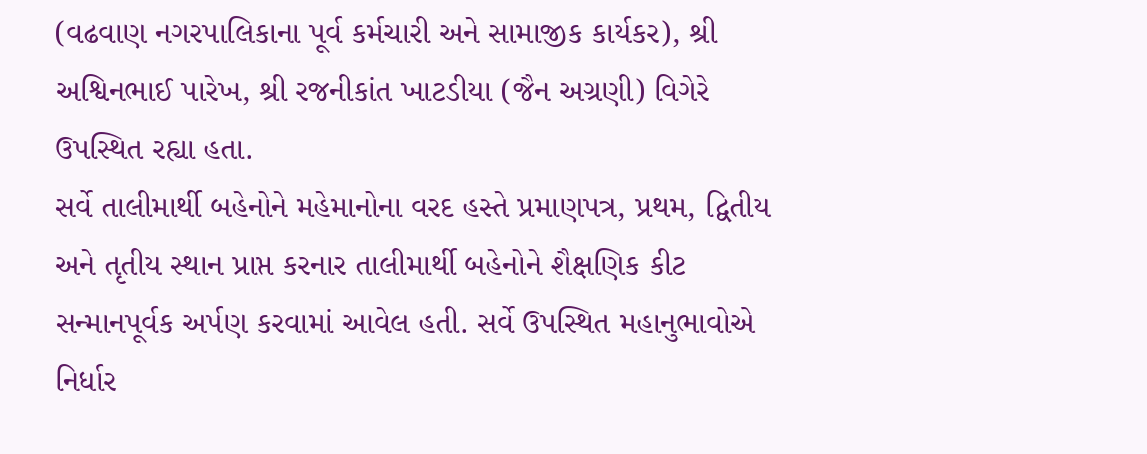(વઢવાણ નગરપાલિકાના પૂર્વ કર્મચારી અને સામાજીક કાર્યકર), શ્રી અશ્વિનભાઈ પારેખ, શ્રી રજનીકાંત ખાટડીયા (જૈન અગ્રણી) વિગેરે ઉપસ્થિત રહ્યા હતા.
સર્વે તાલીમાર્થી બહેનોને મહેમાનોના વરદ હસ્તે પ્રમાણપત્ર, પ્રથમ, દ્વિતીય અને તૃતીય સ્થાન પ્રાપ્ત કરનાર તાલીમાર્થી બહેનોને શૈક્ષણિક કીટ સન્માનપૂર્વક અર્પણ કરવામાં આવેલ હતી. સર્વે ઉપસ્થિત મહાનુભાવોએ નિર્ધાર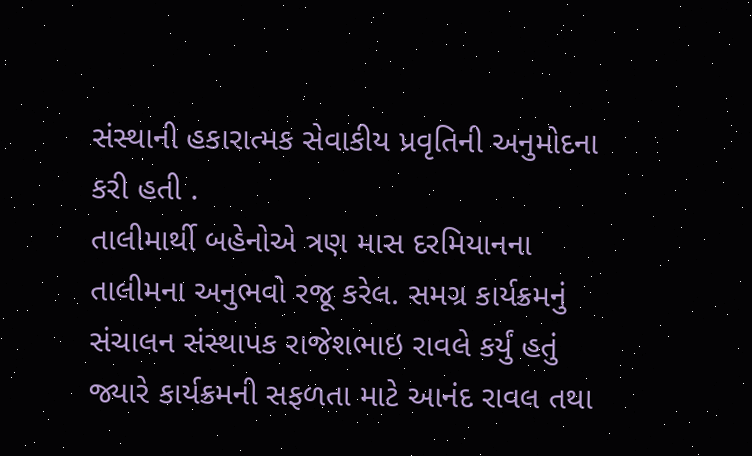સંસ્થાની હકારાત્મક સેવાકીય પ્રવૃતિની અનુમોદના કરી હતી .
તાલીમાર્થી બહેનોએ ત્રણ માસ દરમિયાનના તાલીમના અનુભવો રજૂ કરેલ. સમગ્ર કાર્યક્રમનું સંચાલન સંસ્થાપક રાજેશભાઇ રાવલે કર્યું હતું જ્યારે કાર્યક્રમની સફળતા માટે આનંદ રાવલ તથા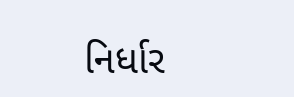નિર્ધાર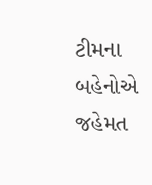ટીમના બહેનોએ જહેમત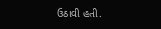ઉઠાવી હતી.